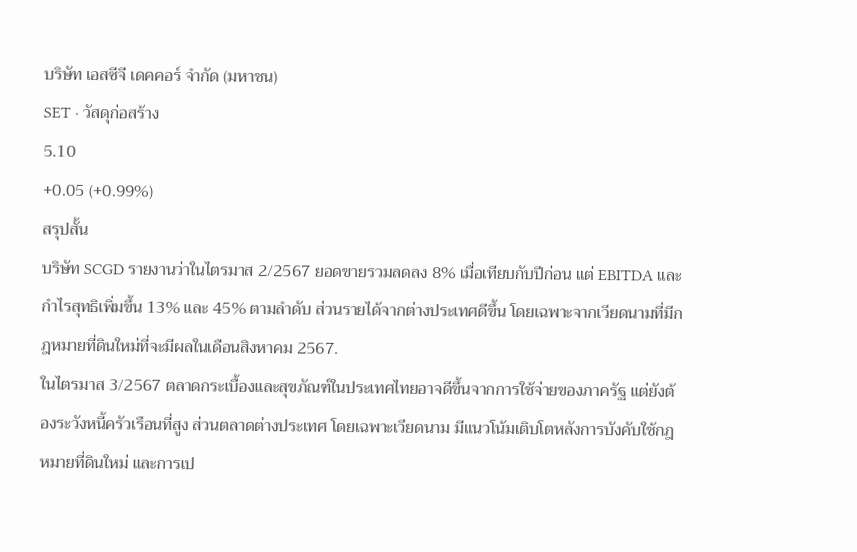บริษัท เอสซีจี เดคคอร์ จำกัด (มหาชน)
SET · วัสดุก่อสร้าง
5.10
+0.05 (+0.99%)
สรุปสั้น
บริษัท SCGD รายงานว่าในไตรมาส 2/2567 ยอดขายรวมลดลง 8% เมื่อเทียบกับปีก่อน แต่ EBITDA และกำไรสุทธิเพิ่มขึ้น 13% และ 45% ตามลำดับ ส่วนรายได้จากต่างประเทศดีขึ้น โดยเฉพาะจากเวียดนามที่มีกฎหมายที่ดินใหม่ที่จะมีผลในเดือนสิงหาคม 2567.
ในไตรมาส 3/2567 ตลาดกระเบื้องและสุขภัณฑ์ในประเทศไทยอาจดีขึ้นจากการใช้จ่ายของภาครัฐ แต่ยังต้องระวังหนี้ครัวเรือนที่สูง ส่วนตลาดต่างประเทศ โดยเฉพาะเวียดนาม มีแนวโน้มเติบโตหลังการบังคับใช้กฎหมายที่ดินใหม่ และการเป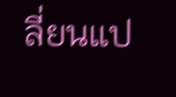ลี่ยนแป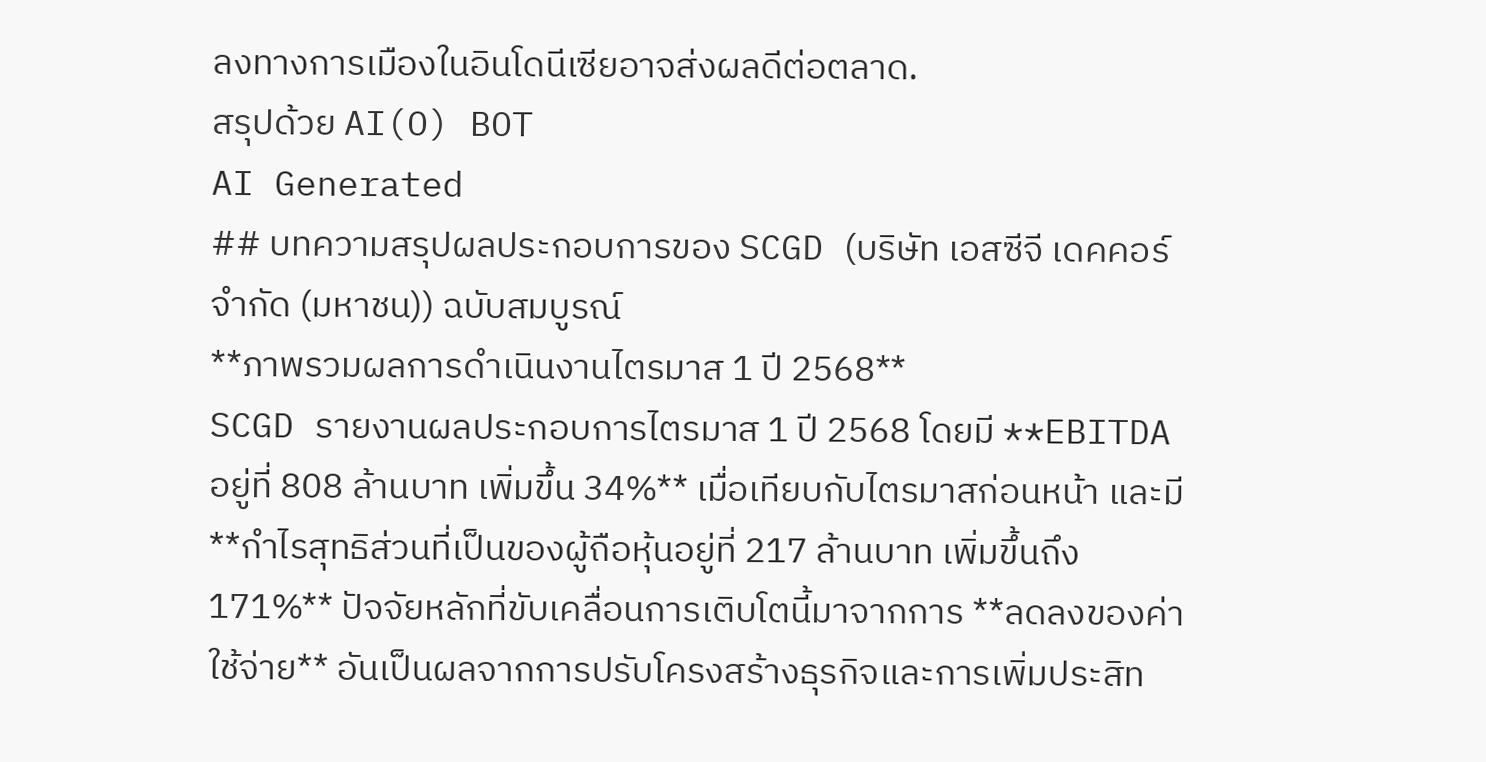ลงทางการเมืองในอินโดนีเซียอาจส่งผลดีต่อตลาด.
สรุปด้วย AI(O) BOT
AI Generated
## บทความสรุปผลประกอบการของ SCGD (บริษัท เอสซีจี เดคคอร์ จำกัด (มหาชน)) ฉบับสมบูรณ์
**ภาพรวมผลการดำเนินงานไตรมาส 1 ปี 2568**
SCGD รายงานผลประกอบการไตรมาส 1 ปี 2568 โดยมี **EBITDA อยู่ที่ 808 ล้านบาท เพิ่มขึ้น 34%** เมื่อเทียบกับไตรมาสก่อนหน้า และมี **กำไรสุทธิส่วนที่เป็นของผู้ถือหุ้นอยู่ที่ 217 ล้านบาท เพิ่มขึ้นถึง 171%** ปัจจัยหลักที่ขับเคลื่อนการเติบโตนี้มาจากการ **ลดลงของค่าใช้จ่าย** อันเป็นผลจากการปรับโครงสร้างธุรกิจและการเพิ่มประสิท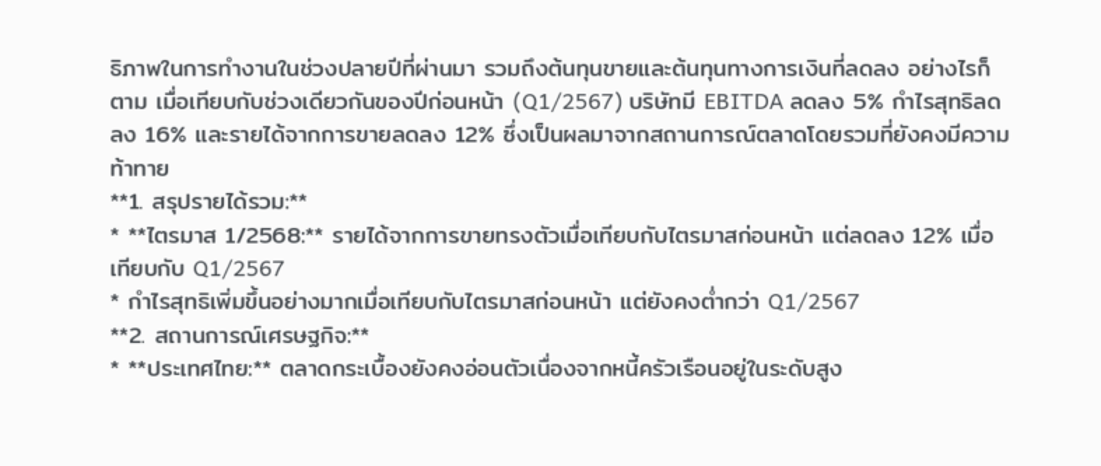ธิภาพในการทำงานในช่วงปลายปีที่ผ่านมา รวมถึงต้นทุนขายและต้นทุนทางการเงินที่ลดลง อย่างไรก็ตาม เมื่อเทียบกับช่วงเดียวกันของปีก่อนหน้า (Q1/2567) บริษัทมี EBITDA ลดลง 5% กำไรสุทธิลดลง 16% และรายได้จากการขายลดลง 12% ซึ่งเป็นผลมาจากสถานการณ์ตลาดโดยรวมที่ยังคงมีความท้าทาย
**1. สรุปรายได้รวม:**
* **ไตรมาส 1/2568:** รายได้จากการขายทรงตัวเมื่อเทียบกับไตรมาสก่อนหน้า แต่ลดลง 12% เมื่อเทียบกับ Q1/2567
* กำไรสุทธิเพิ่มขึ้นอย่างมากเมื่อเทียบกับไตรมาสก่อนหน้า แต่ยังคงต่ำกว่า Q1/2567
**2. สถานการณ์เศรษฐกิจ:**
* **ประเทศไทย:** ตลาดกระเบื้องยังคงอ่อนตัวเนื่องจากหนี้ครัวเรือนอยู่ในระดับสูง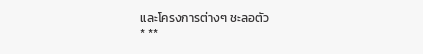และโครงการต่างๆ ชะลอตัว
* **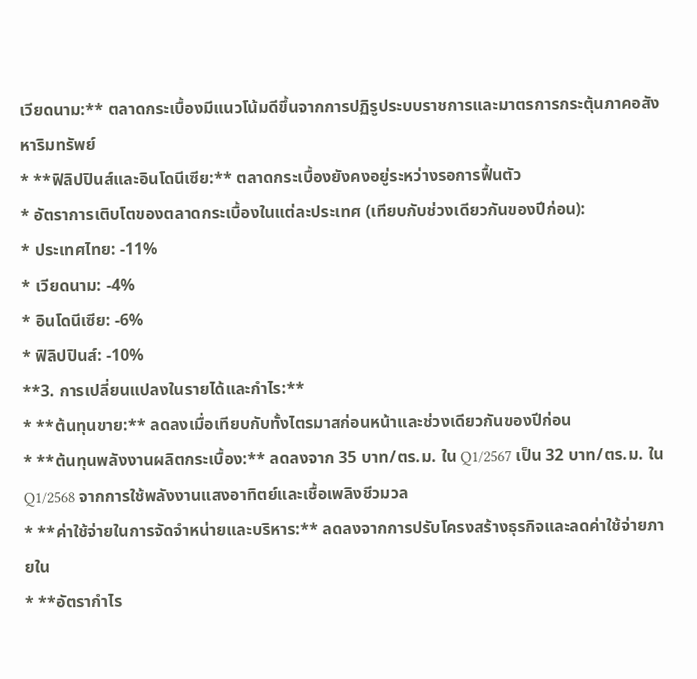เวียดนาม:** ตลาดกระเบื้องมีแนวโน้มดีขึ้นจากการปฏิรูประบบราชการและมาตรการกระตุ้นภาคอสังหาริมทรัพย์
* **ฟิลิปปินส์และอินโดนีเซีย:** ตลาดกระเบื้องยังคงอยู่ระหว่างรอการฟื้นตัว
* อัตราการเติบโตของตลาดกระเบื้องในแต่ละประเทศ (เทียบกับช่วงเดียวกันของปีก่อน):
* ประเทศไทย: -11%
* เวียดนาม: -4%
* อินโดนีเซีย: -6%
* ฟิลิปปินส์: -10%
**3. การเปลี่ยนแปลงในรายได้และกำไร:**
* **ต้นทุนขาย:** ลดลงเมื่อเทียบกับทั้งไตรมาสก่อนหน้าและช่วงเดียวกันของปีก่อน
* **ต้นทุนพลังงานผลิตกระเบื้อง:** ลดลงจาก 35 บาท/ตร.ม. ใน Q1/2567 เป็น 32 บาท/ตร.ม. ใน Q1/2568 จากการใช้พลังงานแสงอาทิตย์และเชื้อเพลิงชีวมวล
* **ค่าใช้จ่ายในการจัดจำหน่ายและบริหาร:** ลดลงจากการปรับโครงสร้างธุรกิจและลดค่าใช้จ่ายภายใน
* **อัตรากำไร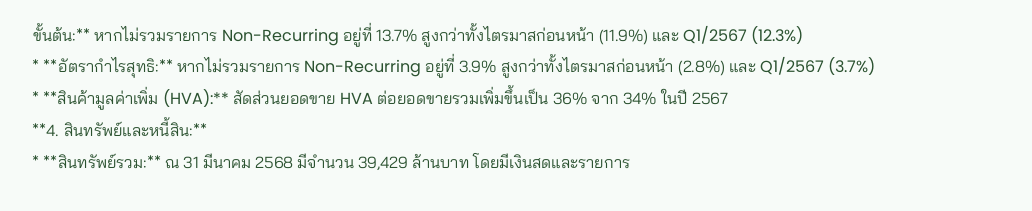ขั้นต้น:** หากไม่รวมรายการ Non-Recurring อยู่ที่ 13.7% สูงกว่าทั้งไตรมาสก่อนหน้า (11.9%) และ Q1/2567 (12.3%)
* **อัตรากำไรสุทธิ:** หากไม่รวมรายการ Non-Recurring อยู่ที่ 3.9% สูงกว่าทั้งไตรมาสก่อนหน้า (2.8%) และ Q1/2567 (3.7%)
* **สินค้ามูลค่าเพิ่ม (HVA):** สัดส่วนยอดขาย HVA ต่อยอดขายรวมเพิ่มขึ้นเป็น 36% จาก 34% ในปี 2567
**4. สินทรัพย์และหนี้สิน:**
* **สินทรัพย์รวม:** ณ 31 มีนาคม 2568 มีจำนวน 39,429 ล้านบาท โดยมีเงินสดและรายการ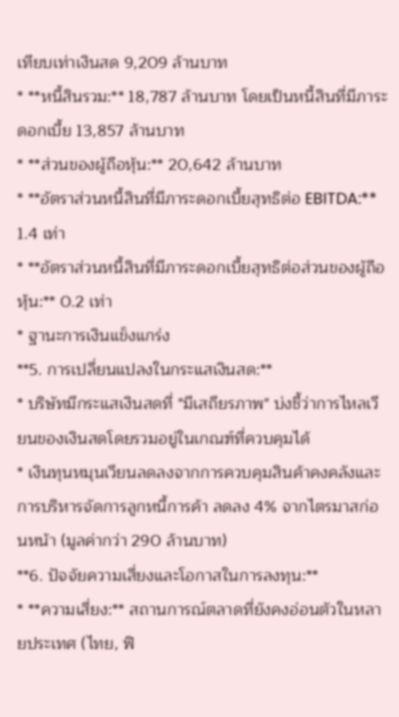เทียบเท่าเงินสด 9,209 ล้านบาท
* **หนี้สินรวม:** 18,787 ล้านบาท โดยเป็นหนี้สินที่มีภาระดอกเบี้ย 13,857 ล้านบาท
* **ส่วนของผู้ถือหุ้น:** 20,642 ล้านบาท
* **อัตราส่วนหนี้สินที่มีภาระดอกเบี้ยสุทธิต่อ EBITDA:** 1.4 เท่า
* **อัตราส่วนหนี้สินที่มีภาระดอกเบี้ยสุทธิต่อส่วนของผู้ถือหุ้น:** 0.2 เท่า
* ฐานะการเงินแข็งแกร่ง
**5. การเปลี่ยนแปลงในกระแสเงินสด:**
* บริษัทมีกระแสเงินสดที่ "มีเสถียรภาพ" บ่งชี้ว่าการไหลเวียนของเงินสดโดยรวมอยู่ในเกณฑ์ที่ควบคุมได้
* เงินทุนหมุนเวียนลดลงจากการควบคุมสินค้าคงคลังและการบริหารจัดการลูกหนี้การค้า ลดลง 4% จากไตรมาสก่อนหน้า (มูลค่ากว่า 290 ล้านบาท)
**6. ปัจจัยความเสี่ยงและโอกาสในการลงทุน:**
* **ความเสี่ยง:** สถานการณ์ตลาดที่ยังคงอ่อนตัวในหลายประเทศ (ไทย, ฟิ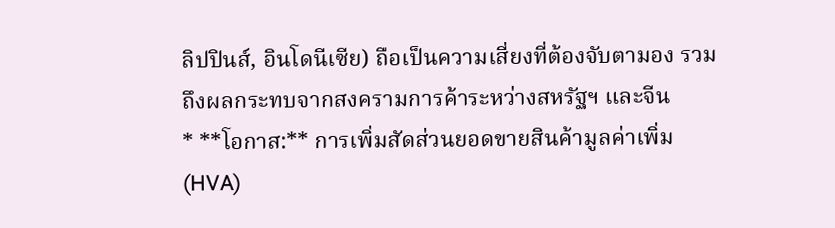ลิปปินส์, อินโดนีเซีย) ถือเป็นความเสี่ยงที่ต้องจับตามอง รวมถึงผลกระทบจากสงครามการค้าระหว่างสหรัฐฯ และจีน
* **โอกาส:** การเพิ่มสัดส่วนยอดขายสินค้ามูลค่าเพิ่ม (HVA)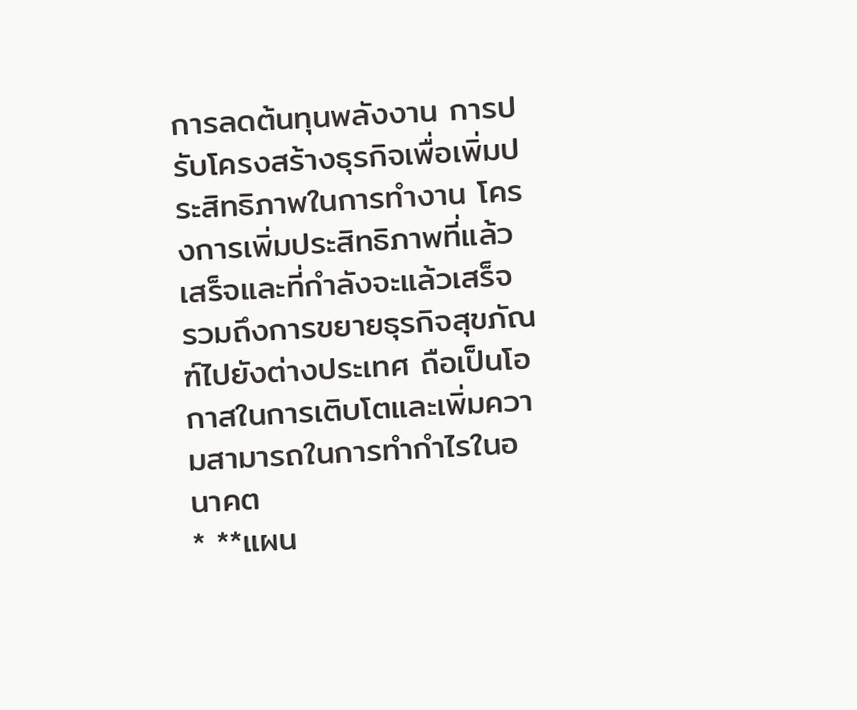การลดต้นทุนพลังงาน การปรับโครงสร้างธุรกิจเพื่อเพิ่มประสิทธิภาพในการทำงาน โครงการเพิ่มประสิทธิภาพที่แล้วเสร็จและที่กำลังจะแล้วเสร็จ รวมถึงการขยายธุรกิจสุขภัณฑ์ไปยังต่างประเทศ ถือเป็นโอกาสในการเติบโตและเพิ่มความสามารถในการทำกำไรในอนาคต
* **แผน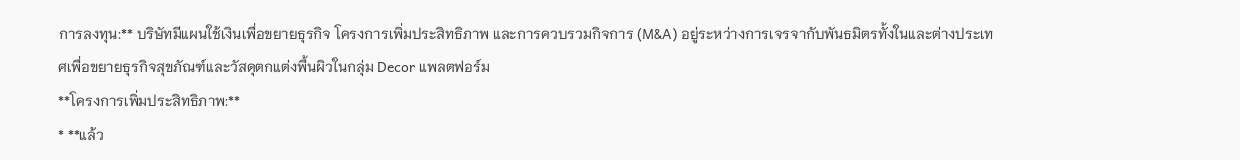การลงทุน:** บริษัทมีแผนใช้เงินเพื่อขยายธุรกิจ โครงการเพิ่มประสิทธิภาพ และการควบรวมกิจการ (M&A) อยู่ระหว่างการเจรจากับพันธมิตรทั้งในและต่างประเทศเพื่อขยายธุรกิจสุขภัณฑ์และวัสดุตกแต่งพื้นผิวในกลุ่ม Decor แพลตฟอร์ม
**โครงการเพิ่มประสิทธิภาพ:**
* **แล้ว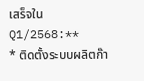เสร็จใน Q1/2568:**
* ติดตั้งระบบผลิตก๊า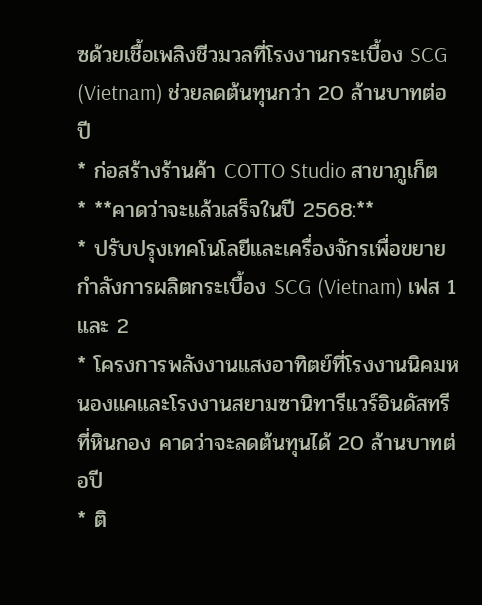ซด้วยเชื้อเพลิงชีวมวลที่โรงงานกระเบื้อง SCG (Vietnam) ช่วยลดต้นทุนกว่า 20 ล้านบาทต่อปี
* ก่อสร้างร้านค้า COTTO Studio สาขาภูเก็ต
* **คาดว่าจะแล้วเสร็จในปี 2568:**
* ปรับปรุงเทคโนโลยีและเครื่องจักรเพื่อขยายกำลังการผลิตกระเบื้อง SCG (Vietnam) เฟส 1 และ 2
* โครงการพลังงานแสงอาทิตย์ที่โรงงานนิคมหนองแคและโรงงานสยามซานิทารีแวร์อินดัสทรีที่หินกอง คาดว่าจะลดต้นทุนได้ 20 ล้านบาทต่อปี
* ติ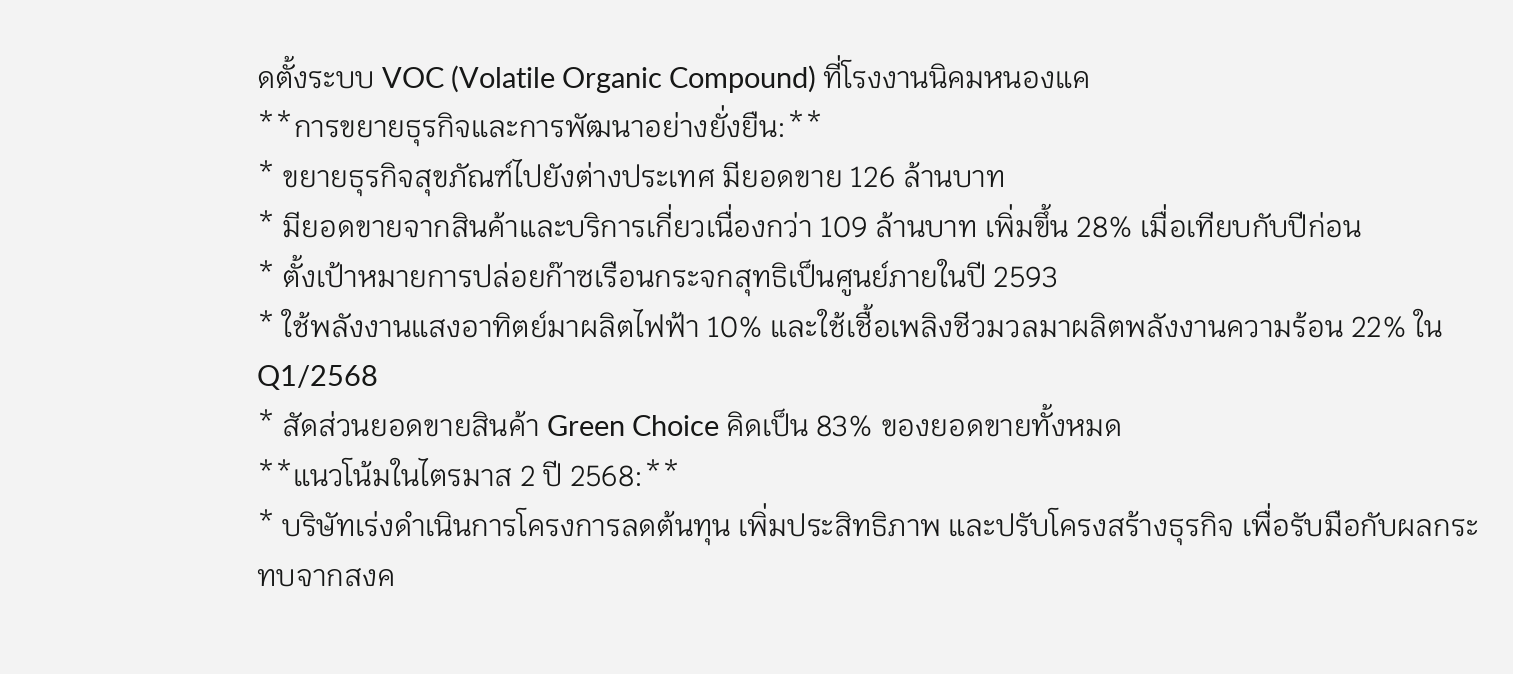ดตั้งระบบ VOC (Volatile Organic Compound) ที่โรงงานนิคมหนองแค
**การขยายธุรกิจและการพัฒนาอย่างยั่งยืน:**
* ขยายธุรกิจสุขภัณฑ์ไปยังต่างประเทศ มียอดขาย 126 ล้านบาท
* มียอดขายจากสินค้าและบริการเกี่ยวเนื่องกว่า 109 ล้านบาท เพิ่มขึ้น 28% เมื่อเทียบกับปีก่อน
* ตั้งเป้าหมายการปล่อยก๊าซเรือนกระจกสุทธิเป็นศูนย์ภายในปี 2593
* ใช้พลังงานแสงอาทิตย์มาผลิตไฟฟ้า 10% และใช้เชื้อเพลิงชีวมวลมาผลิตพลังงานความร้อน 22% ใน Q1/2568
* สัดส่วนยอดขายสินค้า Green Choice คิดเป็น 83% ของยอดขายทั้งหมด
**แนวโน้มในไตรมาส 2 ปี 2568:**
* บริษัทเร่งดำเนินการโครงการลดต้นทุน เพิ่มประสิทธิภาพ และปรับโครงสร้างธุรกิจ เพื่อรับมือกับผลกระทบจากสงค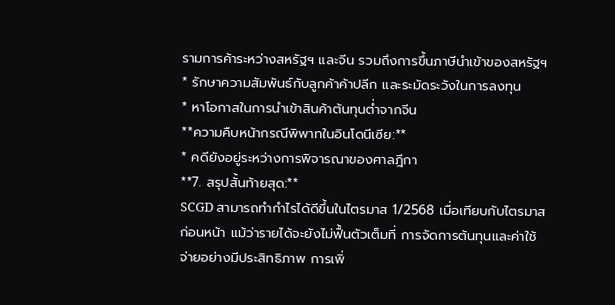รามการค้าระหว่างสหรัฐฯ และจีน รวมถึงการขึ้นภาษีนำเข้าของสหรัฐฯ
* รักษาความสัมพันธ์กับลูกค้าค้าปลีก และระมัดระวังในการลงทุน
* หาโอกาสในการนำเข้าสินค้าต้นทุนต่ำจากจีน
**ความคืบหน้ากรณีพิพาทในอินโดนีเซีย:**
* คดียังอยู่ระหว่างการพิจารณาของศาลฎีกา
**7. สรุปสั้นท้ายสุด:**
SCGD สามารถทำกำไรได้ดีขึ้นในไตรมาส 1/2568 เมื่อเทียบกับไตรมาสก่อนหน้า แม้ว่ารายได้จะยังไม่ฟื้นตัวเต็มที่ การจัดการต้นทุนและค่าใช้จ่ายอย่างมีประสิทธิภาพ การเพิ่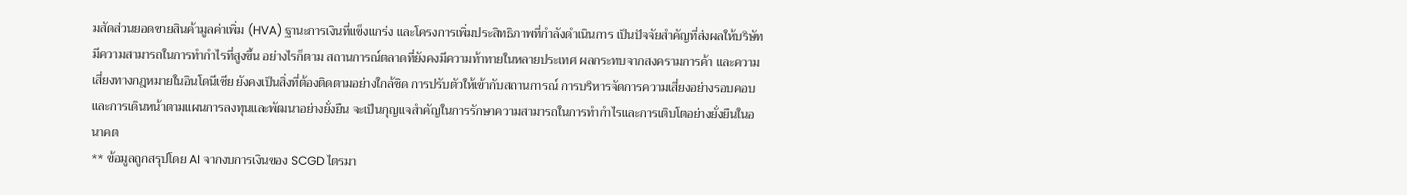มสัดส่วนยอดขายสินค้ามูลค่าเพิ่ม (HVA) ฐานะการเงินที่แข็งแกร่ง และโครงการเพิ่มประสิทธิภาพที่กำลังดำเนินการ เป็นปัจจัยสำคัญที่ส่งผลให้บริษัทมีความสามารถในการทำกำไรที่สูงขึ้น อย่างไรก็ตาม สถานการณ์ตลาดที่ยังคงมีความท้าทายในหลายประเทศ ผลกระทบจากสงครามการค้า และความเสี่ยงทางกฎหมายในอินโดนีเซีย ยังคงเป็นสิ่งที่ต้องติดตามอย่างใกล้ชิด การปรับตัวให้เข้ากับสถานการณ์ การบริหารจัดการความเสี่ยงอย่างรอบคอบ และการเดินหน้าตามแผนการลงทุนและพัฒนาอย่างยั่งยืน จะเป็นกุญแจสำคัญในการรักษาความสามารถในการทำกำไรและการเติบโตอย่างยั่งยืนในอนาคต
** ข้อมูลถูกสรุปโดย AI จากงบการเงินของ SCGD ไตรมา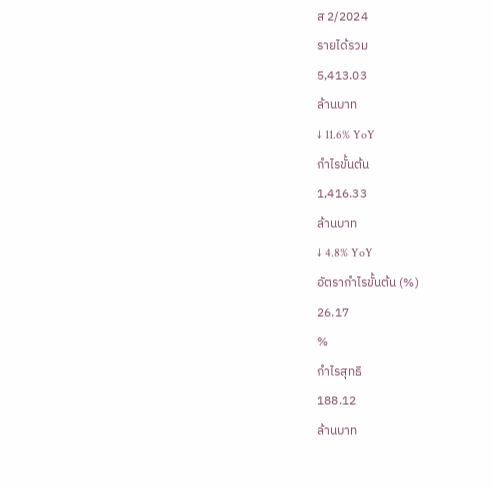ส 2/2024
รายได้รวม
5,413.03
ล้านบาท
↓ 11.6% YoY
กำไรขั้นต้น
1,416.33
ล้านบาท
↓ 4.8% YoY
อัตรากำไรขั้นต้น (%)
26.17
%
กำไรสุทธิ
188.12
ล้านบาท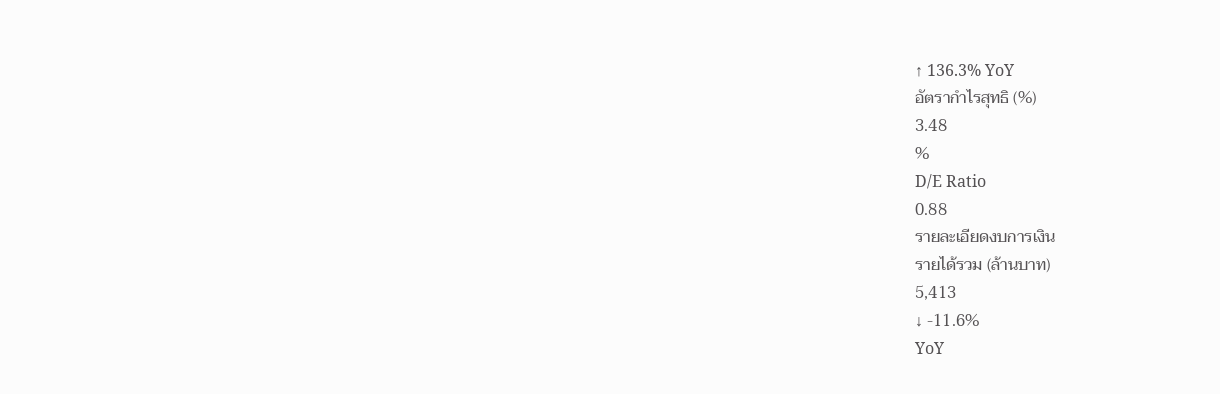↑ 136.3% YoY
อัตรากำไรสุทธิ (%)
3.48
%
D/E Ratio
0.88
รายละเอียดงบการเงิน
รายได้รวม (ล้านบาท)
5,413
↓ -11.6%
YoY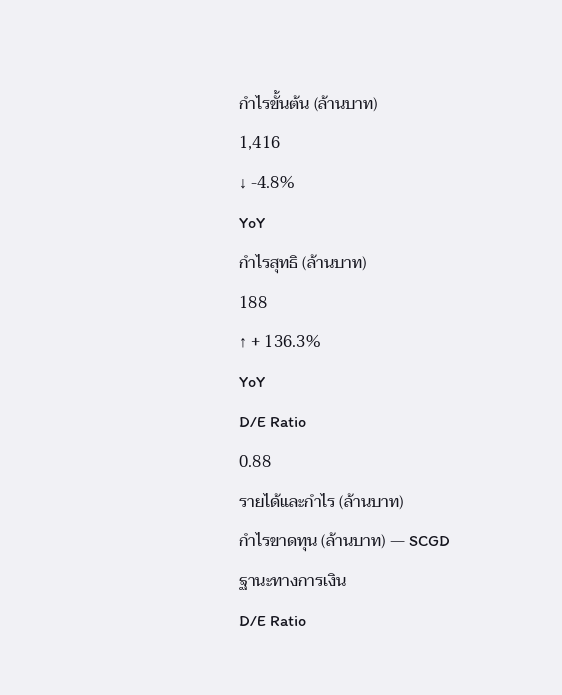กำไรขั้นต้น (ล้านบาท)
1,416
↓ -4.8%
YoY
กำไรสุทธิ (ล้านบาท)
188
↑ + 136.3%
YoY
D/E Ratio
0.88
รายได้และกำไร (ล้านบาท)
กำไรขาดทุน (ล้านบาท) — SCGD
ฐานะทางการเงิน
D/E Ratio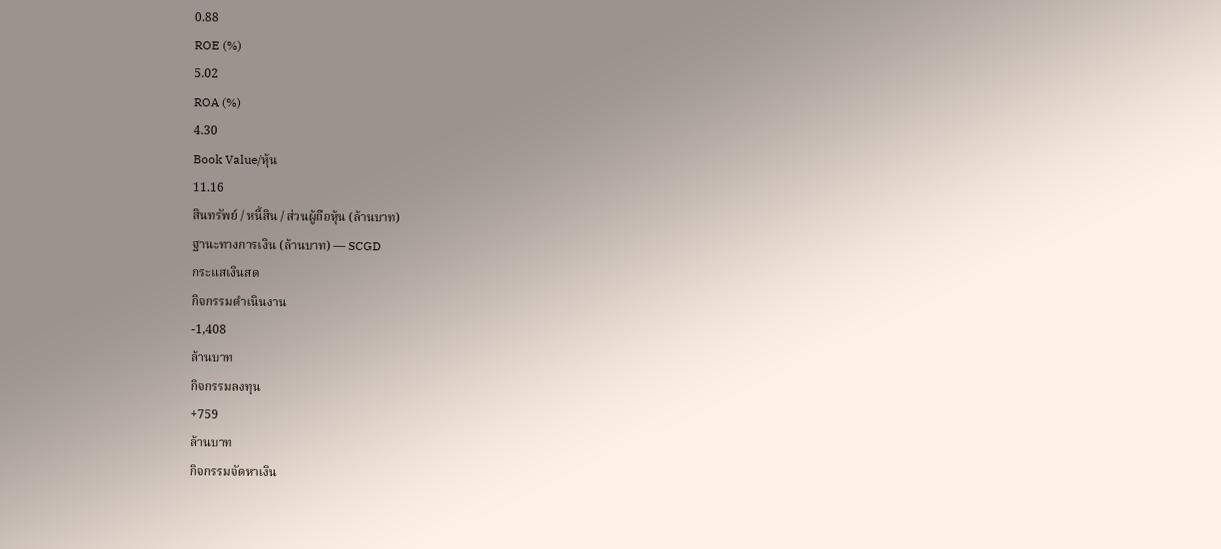0.88
ROE (%)
5.02
ROA (%)
4.30
Book Value/หุ้น
11.16
สินทรัพย์ / หนี้สิน / ส่วนผู้ถือหุ้น (ล้านบาท)
ฐานะทางการเงิน (ล้านบาท) — SCGD
กระแสเงินสด
กิจกรรมดำเนินงาน
-1,408
ล้านบาท
กิจกรรมลงทุน
+759
ล้านบาท
กิจกรรมจัดหาเงิน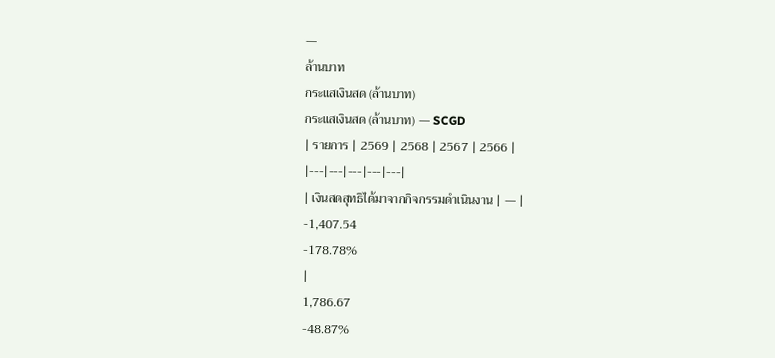—
ล้านบาท
กระแสเงินสด (ล้านบาท)
กระแสเงินสด (ล้านบาท) — SCGD
| รายการ | 2569 | 2568 | 2567 | 2566 |
|---|---|---|---|---|
| เงินสดสุทธิได้มาจากกิจกรรมดำเนินงาน | — |
-1,407.54
-178.78%
|
1,786.67
-48.87%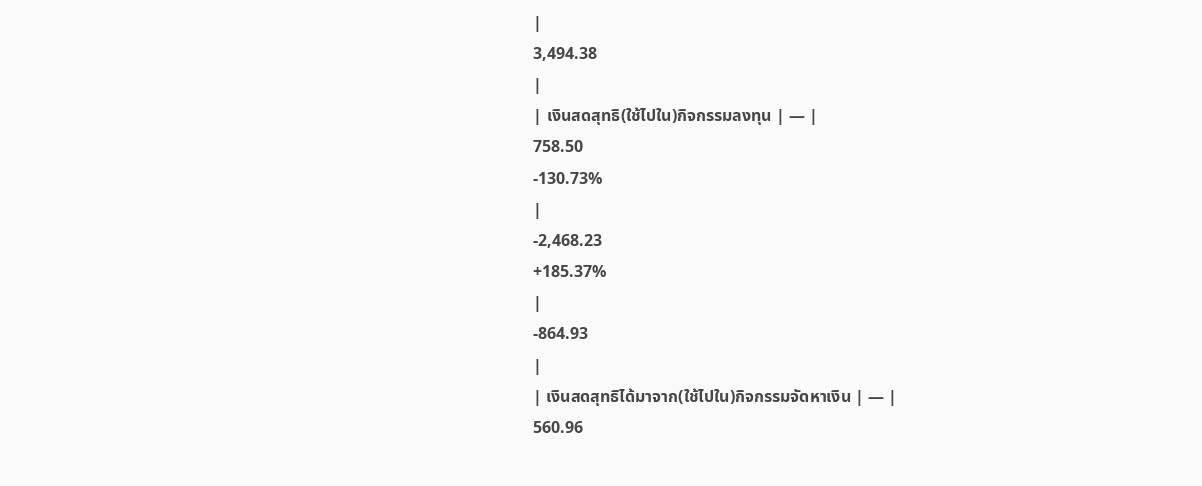|
3,494.38
|
| เงินสดสุทธิ(ใช้ไปใน)กิจกรรมลงทุน | — |
758.50
-130.73%
|
-2,468.23
+185.37%
|
-864.93
|
| เงินสดสุทธิได้มาจาก(ใช้ไปใน)กิจกรรมจัดหาเงิน | — |
560.96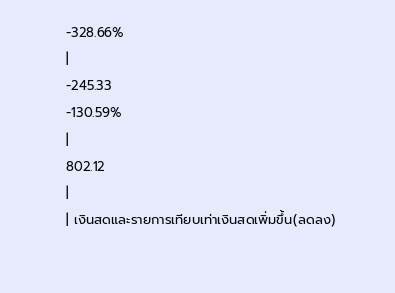-328.66%
|
-245.33
-130.59%
|
802.12
|
| เงินสดและรายการเทียบเท่าเงินสดเพิ่มขึ้น(ลดลง)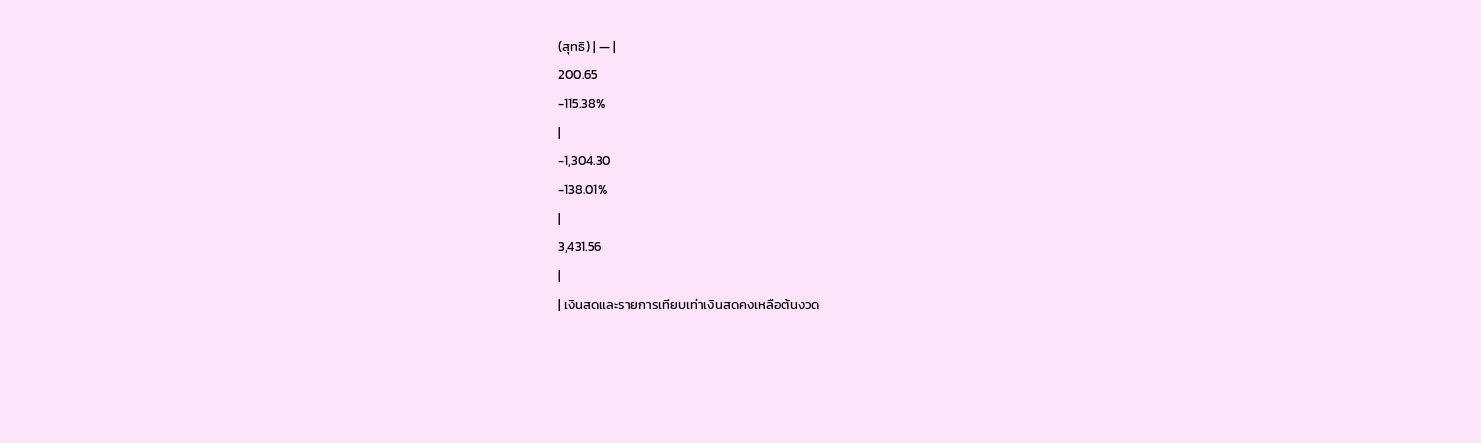(สุทธิ) | — |
200.65
-115.38%
|
-1,304.30
-138.01%
|
3,431.56
|
| เงินสดและรายการเทียบเท่าเงินสดคงเหลือต้นงวด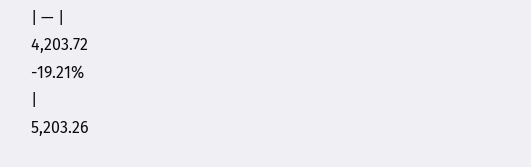| — |
4,203.72
-19.21%
|
5,203.26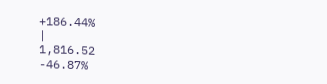+186.44%
|
1,816.52
-46.87%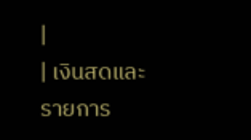|
| เงินสดและรายการ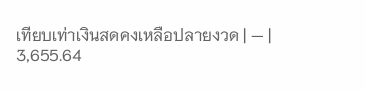เทียบเท่าเงินสดคงเหลือปลายงวด | — |
3,655.64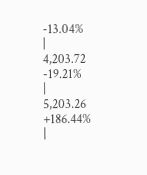-13.04%
|
4,203.72
-19.21%
|
5,203.26
+186.44%
|